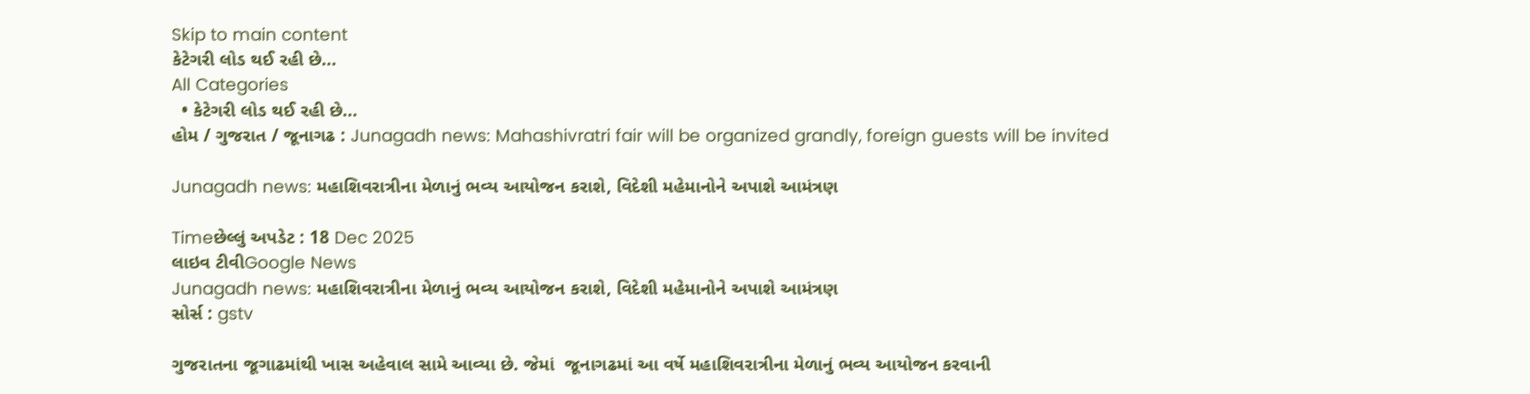Skip to main content
કેટેગરી લોડ થઈ રહી છે...
All Categories
  • કેટેગરી લોડ થઈ રહી છે...
હોમ / ગુજરાત / જૂનાગઢ : Junagadh news: Mahashivratri fair will be organized grandly, foreign guests will be invited

Junagadh news: મહાશિવરાત્રીના મેળાનું ભવ્ય આયોજન કરાશે, વિદેશી મહેમાનોને અપાશે આમંત્રણ

Timeછેલ્લું અપડેટ : 18 Dec 2025
લાઇવ ટીવીGoogle News
Junagadh news: મહાશિવરાત્રીના મેળાનું ભવ્ય આયોજન કરાશે, વિદેશી મહેમાનોને અપાશે આમંત્રણ
સોર્સ : gstv

ગુજરાતના જૂગાઢમાંથી ખાસ અહેવાલ સામે આવ્યા છે. જેમાં  જૂનાગઢમાં આ વર્ષે મહાશિવરાત્રીના મેળાનું ભવ્ય આયોજન કરવાની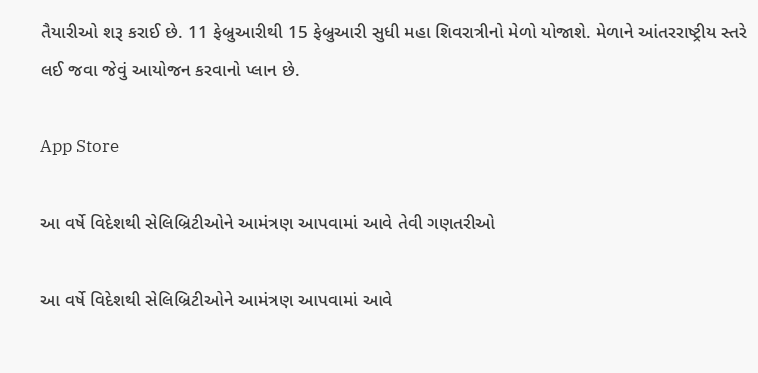તૈયારીઓ શરૂ કરાઈ છે. 11 ફેબ્રુઆરીથી 15 ફેબ્રુઆરી સુધી મહા શિવરાત્રીનો મેળો યોજાશે. મેળાને આંતરરાષ્ટ્રીય સ્તરે લઈ જવા જેવું આયોજન કરવાનો પ્લાન છે.

App Store

આ વર્ષે વિદેશથી સેલિબ્રિટીઓને આમંત્રણ આપવામાં આવે તેવી ગણતરીઓ

આ વર્ષે વિદેશથી સેલિબ્રિટીઓને આમંત્રણ આપવામાં આવે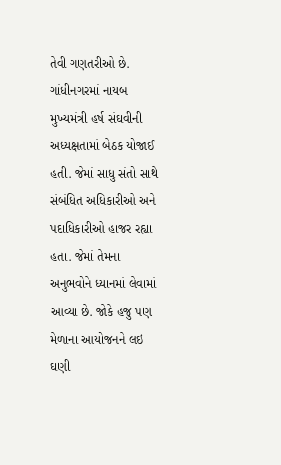તેવી ગણતરીઓ છે. ગાંધીનગરમાં નાયબ મુખ્યમંત્રી હર્ષ સંઘવીની અધ્યક્ષતામાં બેઠક યોજાઈ હતી. જેમાં સાધુ સંતો સાથે સંબંધિત અધિકારીઓ અને પદાધિકારીઓ હાજર રહ્યા હતા. જેમાં તેમના અનુભવોને ધ્યાનમાં લેવામાં આવ્યા છે. જોકે હજુ પણ મેળાના આયોજનને લઇ ઘણી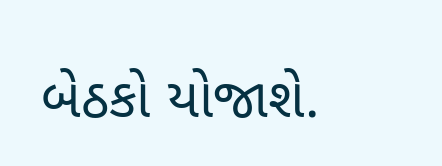બેઠકો યોજાશે.